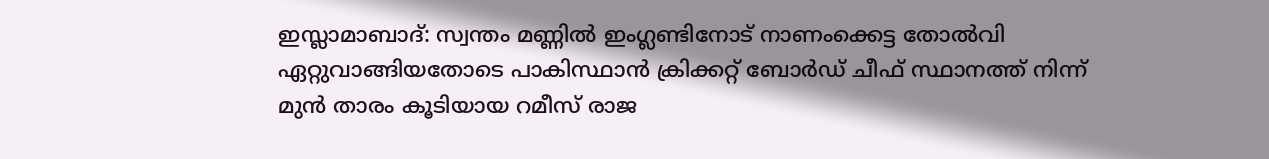ഇസ്ലാമാബാദ്: സ്വന്തം മണ്ണിൽ ഇംഗ്ലണ്ടിനോട് നാണംക്കെട്ട തോൽവി ഏറ്റുവാങ്ങിയതോടെ പാകിസ്ഥാൻ ക്രിക്കറ്റ് ബോർഡ് ചീഫ് സ്ഥാനത്ത് നിന്ന് മുൻ താരം കൂടിയായ റമീസ് രാജ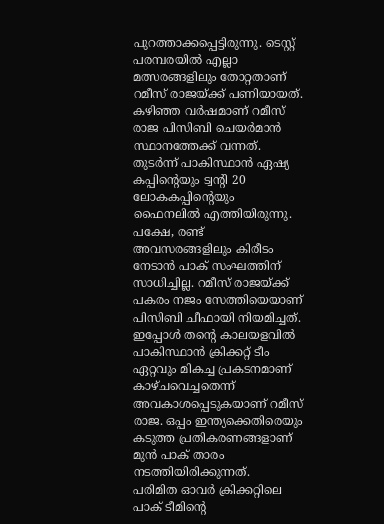പുറത്താക്കപ്പെട്ടിരുന്നു. ടെസ്റ്റ് പരമ്പരയിൽ എല്ലാ മത്സരങ്ങളിലും തോറ്റതാണ് റമീസ് രാജയ്ക്ക് പണിയായത്. കഴിഞ്ഞ വർഷമാണ് റമീസ് രാജ പിസിബി ചെയർമാൻ സ്ഥാനത്തേക്ക് വന്നത്. തുടർന്ന് പാകിസ്ഥാൻ ഏഷ്യ കപ്പിന്റെയും ട്വന്റി 20 ലോകകപ്പിന്റെയും ഫൈനലിൽ എത്തിയിരുന്നു.
പക്ഷേ, രണ്ട് അവസരങ്ങളിലും കിരീടം നേടാൻ പാക് സംഘത്തിന് സാധിച്ചില്ല. റമീസ് രാജയ്ക്ക് പകരം നജം സേത്തിയെയാണ് പിസിബി ചീഫായി നിയമിച്ചത്. ഇപ്പോൾ തന്റെ കാലയളവിൽ പാകിസ്ഥാൻ ക്രിക്കറ്റ് ടീം ഏറ്റവും മികച്ച പ്രകടനമാണ് കാഴ്ചവെച്ചതെന്ന് അവകാശപ്പെടുകയാണ് റമീസ് രാജ. ഒപ്പം ഇന്ത്യക്കെതിരെയും കടുത്ത പ്രതികരണങ്ങളാണ് മുൻ പാക് താരം നടത്തിയിരിക്കുന്നത്.
പരിമിത ഓവർ ക്രിക്കറ്റിലെ പാക് ടീമിന്റെ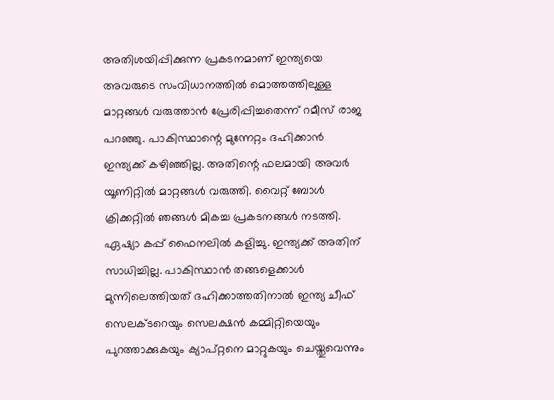അതിശയിപ്പിക്കുന്ന പ്രകടനമാണ് ഇന്ത്യയെ അവരുടെ സംവിധാനത്തിൽ മൊത്തത്തിലുള്ള മാറ്റങ്ങൾ വരുത്താൻ പ്രേരിപ്പിച്ചതെന്ന് റമീസ് രാജ പറഞ്ഞു. പാകിസ്ഥാന്റെ മുന്നേറ്റം ദഹിക്കാൻ ഇന്ത്യക്ക് കഴിഞ്ഞില്ല. അതിന്റെ ഫലമായി അവർ യൂണിറ്റിൽ മാറ്റങ്ങൾ വരുത്തി. വൈറ്റ് ബോൾ ക്രിക്കറ്റിൽ ഞങ്ങൾ മികച്ച പ്രകടനങ്ങൾ നടത്തി. ഏഷ്യാ കപ്പ് ഫൈനലിൽ കളിച്ചു. ഇന്ത്യക്ക് അതിന് സാധിച്ചില്ല. പാകിസ്ഥാൻ തങ്ങളെക്കാൾ മുന്നിലെത്തിയത് ദഹിക്കാത്തതിനാൽ ഇന്ത്യ ചീഫ് സെലക്ടറെയും സെലക്ഷൻ കമ്മിറ്റിയെയും പുറത്താക്കുകയും ക്യാപ്റ്റനെ മാറ്റുകയും ചെയ്തുവെന്നും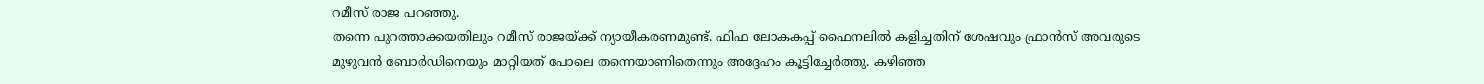റമീസ് രാജ പറഞ്ഞു.
തന്നെ പുറത്താക്കയതിലും റമീസ് രാജയ്ക്ക് ന്യായീകരണമുണ്ട്. ഫിഫ ലോകകപ്പ് ഫൈനലിൽ കളിച്ചതിന് ശേഷവും ഫ്രാൻസ് അവരുടെ മുഴുവൻ ബോർഡിനെയും മാറ്റിയത് പോലെ തന്നെയാണിതെന്നും അദ്ദേഹം കൂട്ടിച്ചേർത്തു. കഴിഞ്ഞ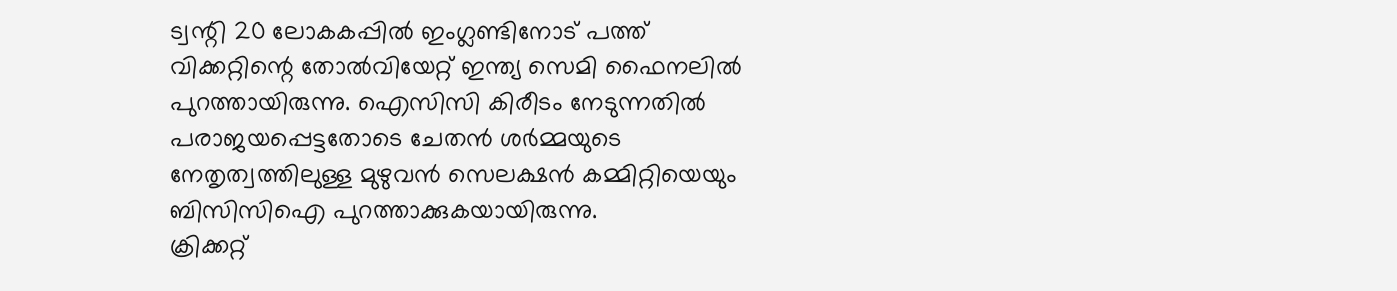ട്വന്റി 20 ലോകകപ്പിൽ ഇംഗ്ലണ്ടിനോട് പത്ത് വിക്കറ്റിന്റെ തോൽവിയേറ്റ് ഇന്ത്യ സെമി ഫൈനലിൽ പുറത്തായിരുന്നു. ഐസിസി കിരീടം നേടുന്നതിൽ പരാജയപ്പെട്ടതോടെ ചേതൻ ശർമ്മയുടെ നേതൃത്വത്തിലുള്ള മുഴുവൻ സെലക്ഷൻ കമ്മിറ്റിയെയും ബിസിസിഐ പുറത്താക്കുകയായിരുന്നു.
ക്രിക്കറ്റ്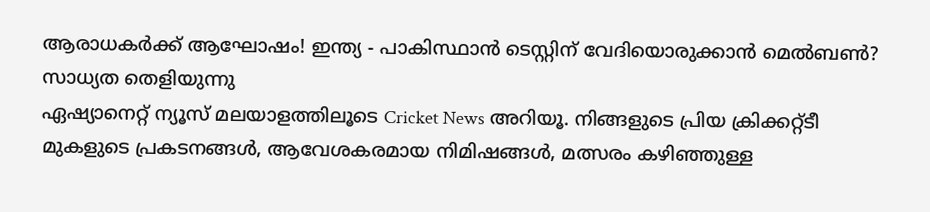ആരാധകർക്ക് ആഘോഷം! ഇന്ത്യ - പാകിസ്ഥാൻ ടെസ്റ്റിന് വേദിയൊരുക്കാൻ മെൽബൺ? സാധ്യത തെളിയുന്നു
ഏഷ്യാനെറ്റ് ന്യൂസ് മലയാളത്തിലൂടെ Cricket News അറിയൂ. നിങ്ങളുടെ പ്രിയ ക്രിക്കറ്റ്ടീ മുകളുടെ പ്രകടനങ്ങൾ, ആവേശകരമായ നിമിഷങ്ങൾ, മത്സരം കഴിഞ്ഞുള്ള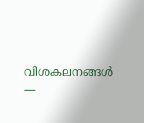വിശകലനങ്ങൾ —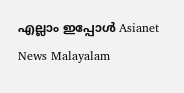എല്ലാം ഇപ്പോൾ Asianet News Malayalam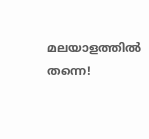മലയാളത്തിൽ തന്നെ!